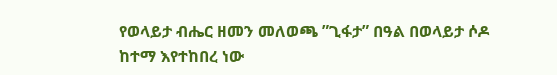የወላይታ ብሔር ዘመን መለወጫ ”ጊፋታ” በዓል በወላይታ ሶዶ ከተማ እየተከበረ ነው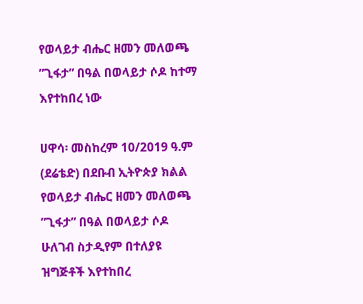የወላይታ ብሔር ዘመን መለወጫ ”ጊፋታ” በዓል በወላይታ ሶዶ ከተማ እየተከበረ ነው

ሀዋሳ፡ መስከረም 10/2019 ዓ.ም (ደሬቴድ) በደቡብ ኢትዮጵያ ክልል የወላይታ ብሔር ዘመን መለወጫ ”ጊፋታ” በዓል በወላይታ ሶዶ ሁለገብ ስታዲየም በተለያዩ ዝግጅቶች እየተከበረ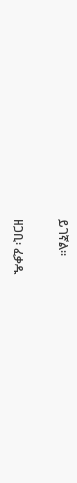ይገኛል፡፡

ዘጋቢ፡ ፈቃዱ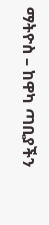ማትዮስ – ከዋካ ጣቢያችን